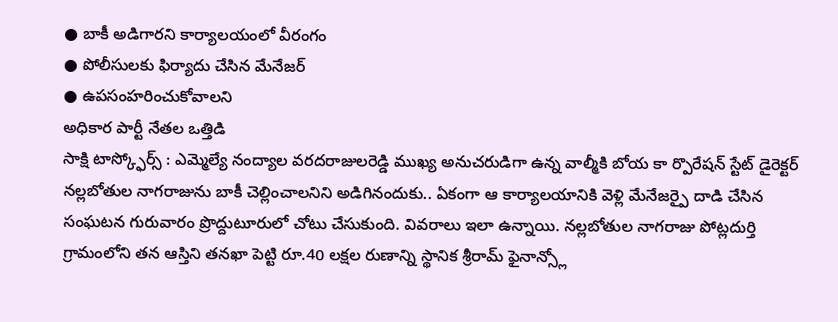● బాకీ అడిగారని కార్యాలయంలో వీరంగం
● పోలీసులకు ఫిర్యాదు చేసిన మేనేజర్
● ఉపసంహరించుకోవాలని
అధికార పార్టీ నేతల ఒత్తిడి
సాక్షి టాస్క్ఫోర్స్ : ఎమ్మెల్యే నంద్యాల వరదరాజులరెడ్డి ముఖ్య అనుచరుడిగా ఉన్న వాల్మీకి బోయ కా ర్పొరేషన్ స్టేట్ డైరెక్టర్ నల్లబోతుల నాగరాజును బాకీ చెల్లించాలనిని అడిగినందుకు.. ఏకంగా ఆ కార్యాలయానికి వెళ్లి మేనేజర్పై దాడి చేసిన సంఘటన గురువారం ప్రొద్దుటూరులో చోటు చేసుకుంది. వివరాలు ఇలా ఉన్నాయి. నల్లబోతుల నాగరాజు పోట్లదుర్తి గ్రామంలోని తన ఆస్తిని తనఖా పెట్టి రూ.40 లక్షల రుణాన్ని స్థానిక శ్రీరామ్ ఫైనాన్స్లో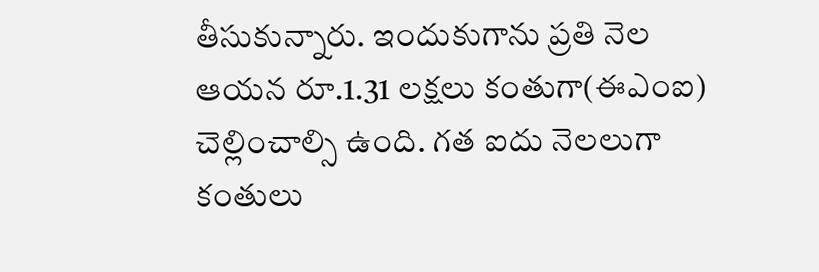తీసుకున్నారు. ఇందుకుగాను ప్రతి నెల ఆయన రూ.1.31 లక్షలు కంతుగా(ఈఎంఐ) చెల్లించాల్సి ఉంది. గత ఐదు నెలలుగా కంతులు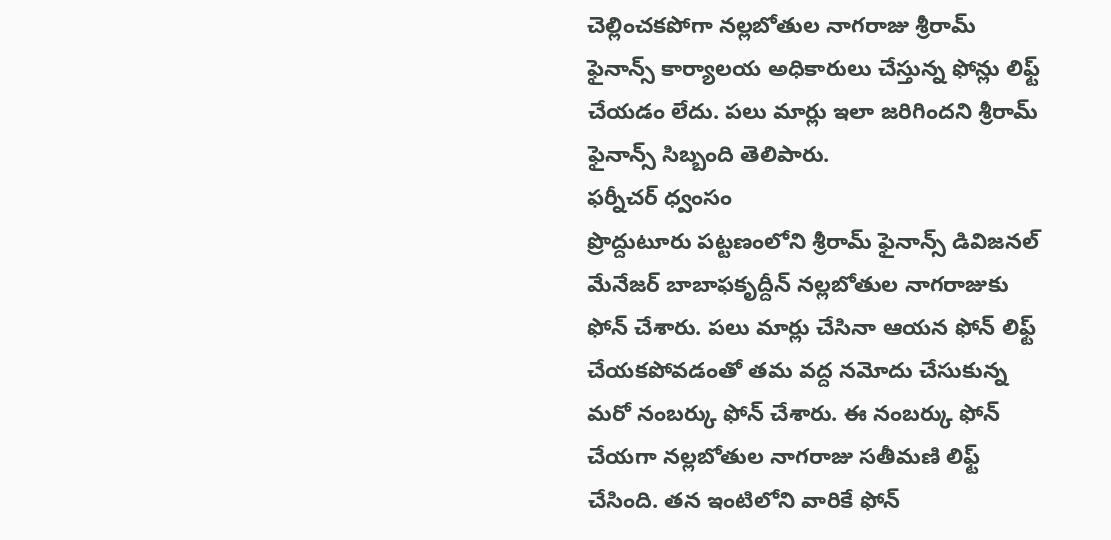చెల్లించకపోగా నల్లబోతుల నాగరాజు శ్రీరామ్ ఫైనాన్స్ కార్యాలయ అధికారులు చేస్తున్న ఫోన్లు లిఫ్ట్ చేయడం లేదు. పలు మార్లు ఇలా జరిగిందని శ్రీరామ్ ఫైనాన్స్ సిబ్బంది తెలిపారు.
ఫర్నీచర్ ధ్వంసం
ప్రొద్దుటూరు పట్టణంలోని శ్రీరామ్ ఫైనాన్స్ డివిజనల్ మేనేజర్ బాబాఫకృద్దీన్ నల్లబోతుల నాగరాజుకు ఫోన్ చేశారు. పలు మార్లు చేసినా ఆయన ఫోన్ లిఫ్ట్ చేయకపోవడంతో తమ వద్ద నమోదు చేసుకున్న మరో నంబర్కు ఫోన్ చేశారు. ఈ నంబర్కు ఫోన్ చేయగా నల్లబోతుల నాగరాజు సతీమణి లిఫ్ట్ చేసింది. తన ఇంటిలోని వారికే ఫోన్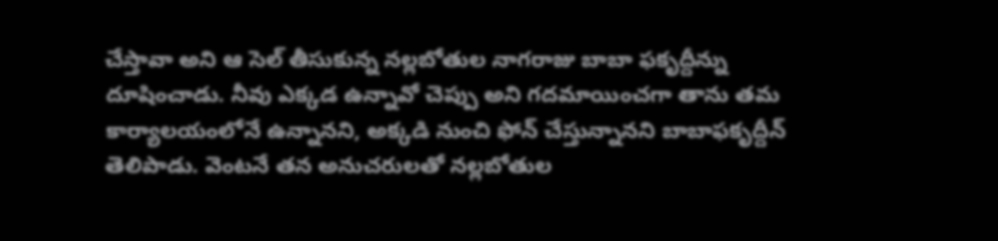చేస్తావా అని ఆ సెల్ తీసుకున్న నల్లబోతుల నాగరాజు బాబా ఫకృద్దీన్ను దూషించాడు. నీవు ఎక్కడ ఉన్నావో చెప్పు అని గదమాయించగా తాను తమ కార్యాలయంలోనే ఉన్నానని, అక్కడి నుంచి ఫోన్ చేస్తున్నానని బాబాఫకృద్దీన్ తెలిపాడు. వెంటనే తన అనుచరులతో నల్లబోతుల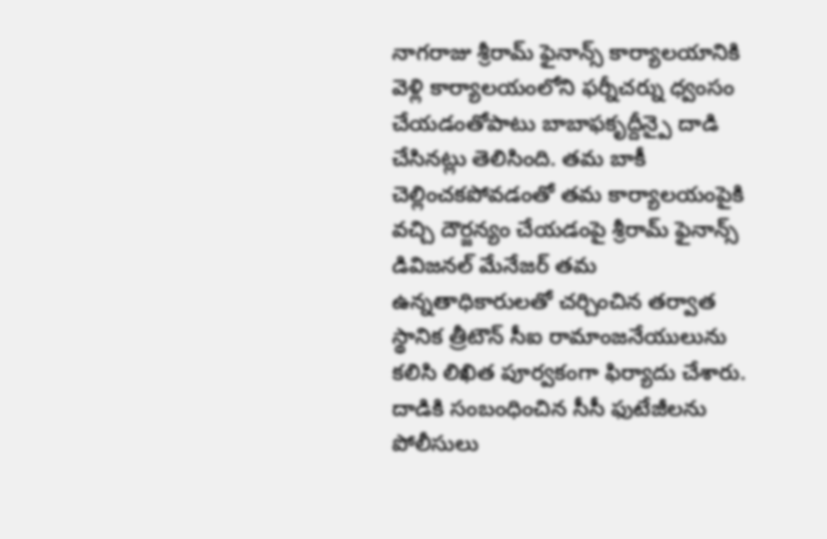నాగరాజు శ్రీరామ్ ఫైనాన్స్ కార్యాలయానికి వెళ్లి కార్యాలయంలోని ఫర్నీచర్ను ధ్వంసం చేయడంతోపాటు బాబాఫకృద్దీన్పై దాడి చేసినట్లు తెలిసింది. తమ బాకీ చెల్లించకపోవడంతో తమ కార్యాలయంపైకి వచ్చి దౌర్జన్యం చేయడంపై శ్రీరామ్ ఫైనాన్స్ డివిజనల్ మేనేజర్ తమ ఉన్నతాధికారులతో చర్చించిన తర్వాత స్థానిక త్రీటౌన్ సీఐ రామాంజనేయులును కలిసి లిఖిత పూర్వకంగా ఫిర్యాదు చేశారు. దాడికి సంబంధించిన సీసీ ఫుటేజీలను పోలీసులు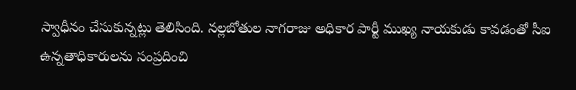స్వాధీనం చేసుకున్నట్లు తెలిసింది. నల్లబోతుల నాగరాజు అధికార పార్టీ ముఖ్య నాయకుడు కావడంతో సీఐ ఉన్నతాధికారులను సంప్రదించి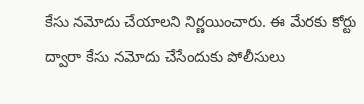కేసు నమోదు చేయాలని నిర్ణయించారు. ఈ మేరకు కోర్టు ద్వారా కేసు నమోదు చేసేందుకు పోలీసులు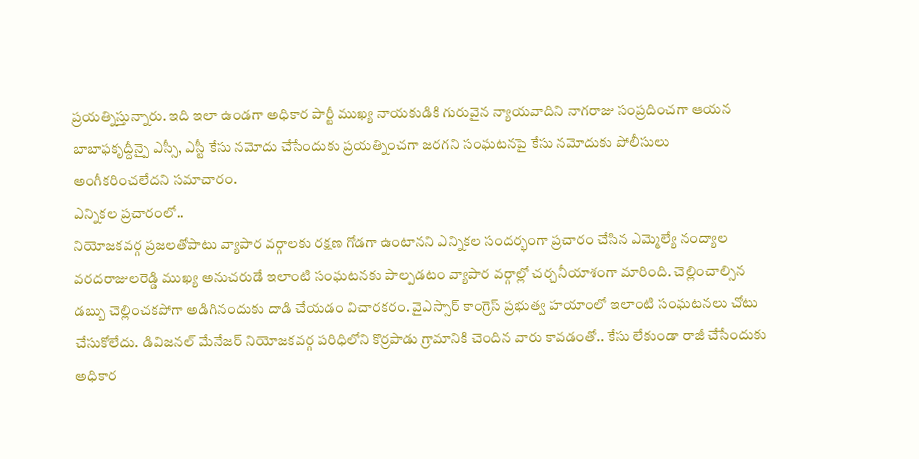ప్రయత్నిస్తున్నారు. ఇది ఇలా ఉండగా అధికార పార్టీ ముఖ్య నాయకుడికి గురువైన న్యాయవాదిని నాగరాజు సంప్రదించగా ఆయన బాబాఫకృద్దీన్పై ఎస్సీ, ఎస్టీ కేసు నమోదు చేసేందుకు ప్రయత్నించగా జరగని సంఘటనపై కేసు నమోదుకు పోలీసులు అంగీకరించలేదని సమాచారం.
ఎన్నికల ప్రచారంలో..
నియోజకవర్గ ప్రజలతోపాటు వ్యాపార వర్గాలకు రక్షణ గోడగా ఉంటానని ఎన్నికల సందర్భంగా ప్రచారం చేసిన ఎమ్మెల్యే నంద్యాల వరదరాజులరెడ్డి ముఖ్య అనుచరుడే ఇలాంటి సంఘటనకు పాల్పడటం వ్యాపార వర్గాల్లో చర్చనీయాశంగా మారింది. చెల్లించాల్సిన డబ్బు చెల్లించకపోగా అడిగినందుకు దాడి చేయడం విచారకరం. వైఎస్సార్ కాంగ్రెస్ ప్రభుత్వ హయాంలో ఇలాంటి సంఘటనలు చోటు చేసుకోలేదు. డివిజనల్ మేనేజర్ నియోజకవర్గ పరిధిలోని కొర్రపాడు గ్రామానికి చెందిన వారు కావడంతో.. కేసు లేకుండా రాజీ చేసేందుకు అధికార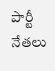పార్టీ నేతలు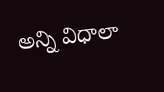అన్ని విధాలా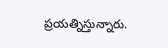ప్రయత్నిస్తున్నారు.